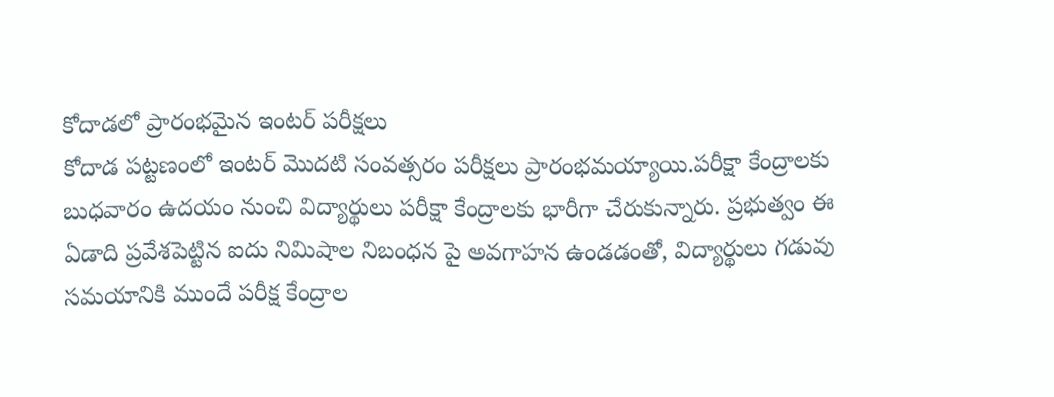కోదాడలో ప్రారంభమైన ఇంటర్ పరీక్షలు
కోదాడ పట్టణంలో ఇంటర్ మొదటి సంవత్సరం పరీక్షలు ప్రారంభమయ్యాయి.పరీక్షా కేంద్రాలకు బుధవారం ఉదయం నుంచి విద్యార్థులు పరీక్షా కేంద్రాలకు భారీగా చేరుకున్నారు. ప్రభుత్వం ఈ ఏడాది ప్రవేశపెట్టిన ఐదు నిమిషాల నిబంధన పై అవగాహన ఉండడంతో, విద్యార్థులు గడువు సమయానికి ముందే పరీక్ష కేంద్రాల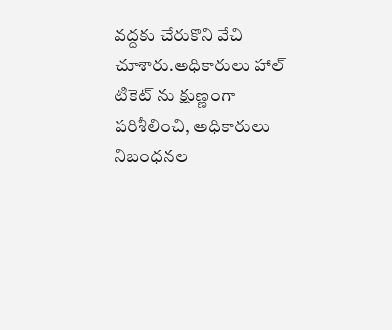వద్దకు చేరుకొని వేచి చూశారు.అధికారులు హాల్ టికెట్ ను క్షుణ్ణంగా పరిశీలించి, అధికారులు నిబంధనల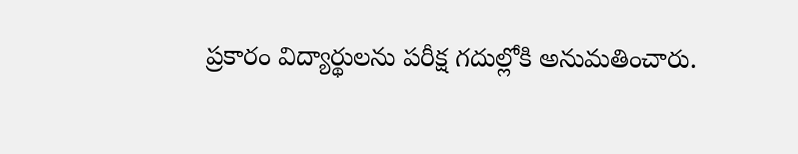ప్రకారం విద్యార్థులను పరీక్ష గదుల్లోకి అనుమతించారు.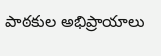పాఠకుల అభిప్రాయాలు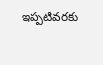ఇప్పటివరకు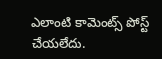ఎలాంటి కామెంట్స్ పోస్ట్ చేయలేదు.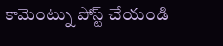కామెంట్ను పోస్ట్ చేయండి